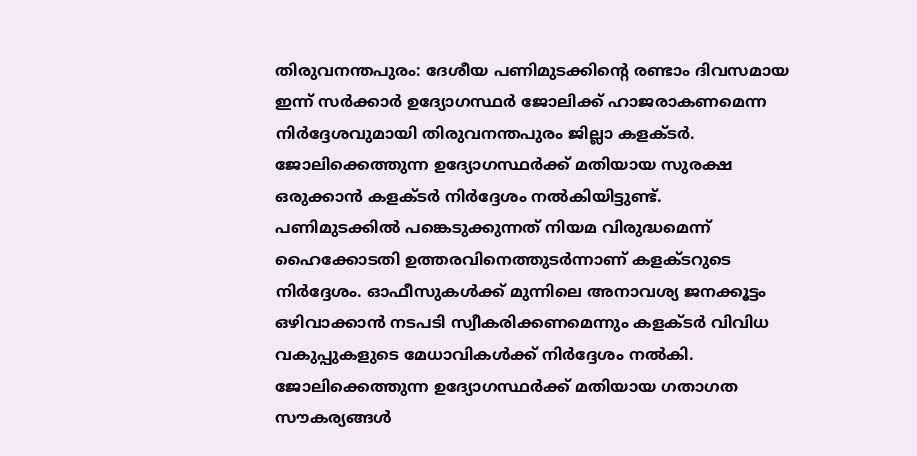തിരുവനന്തപുരം: ദേശീയ പണിമുടക്കിന്റെ രണ്ടാം ദിവസമായ ഇന്ന് സർക്കാർ ഉദ്യോഗസ്ഥർ ജോലിക്ക് ഹാജരാകണമെന്ന നിർദ്ദേശവുമായി തിരുവനന്തപുരം ജില്ലാ കളക്ടർ. ജോലിക്കെത്തുന്ന ഉദ്യോഗസ്ഥർക്ക് മതിയായ സുരക്ഷ ഒരുക്കാൻ കളക്ടർ നിർദ്ദേശം നൽകിയിട്ടുണ്ട്.
പണിമുടക്കിൽ പങ്കെടുക്കുന്നത് നിയമ വിരുദ്ധമെന്ന് ഹൈക്കോടതി ഉത്തരവിനെത്തുടർന്നാണ് കളക്ടറുടെ നിർദ്ദേശം. ഓഫീസുകൾക്ക് മുന്നിലെ അനാവശ്യ ജനക്കൂട്ടം ഒഴിവാക്കാൻ നടപടി സ്വീകരിക്കണമെന്നും കളക്ടർ വിവിധ വകുപ്പുകളുടെ മേധാവികൾക്ക് നിർദ്ദേശം നൽകി. ജോലിക്കെത്തുന്ന ഉദ്യോഗസ്ഥർക്ക് മതിയായ ഗതാഗത സൗകര്യങ്ങൾ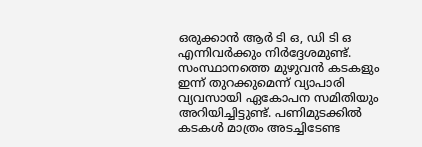ഒരുക്കാൻ ആർ ടി ഒ, ഡി ടി ഒ എന്നിവർക്കും നിർദ്ദേശമുണ്ട്.
സംസ്ഥാനത്തെ മുഴുവൻ കടകളും ഇന്ന് തുറക്കുമെന്ന് വ്യാപാരി വ്യവസായി ഏകോപന സമിതിയും അറിയിച്ചിട്ടുണ്ട്. പണിമുടക്കിൽ കടകൾ മാത്രം അടച്ചിടേണ്ട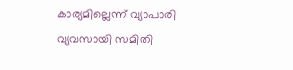കാര്യമില്ലെന്ന് വ്യാപാരി വ്യവസായി സമിതി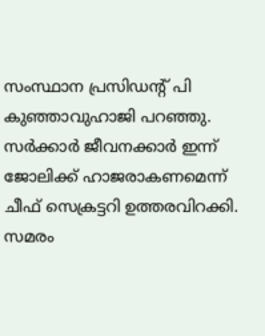സംസ്ഥാന പ്രസിഡന്റ് പി കുഞ്ഞാവുഹാജി പറഞ്ഞു. സർക്കാർ ജീവനക്കാർ ഇന്ന് ജോലിക്ക് ഹാജരാകണമെന്ന് ചീഫ് സെക്രട്ടറി ഉത്തരവിറക്കി.
സമരം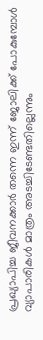പ്രഖ്യാപിച്ച ജീവനക്കാർ തന്നെ ഇന്ന് ജോലിക്ക് പോകുമ്പോൾ വ്യാപാരികൾ മാത്രം അടച്ചിടേണ്ടതില്ലെന്നും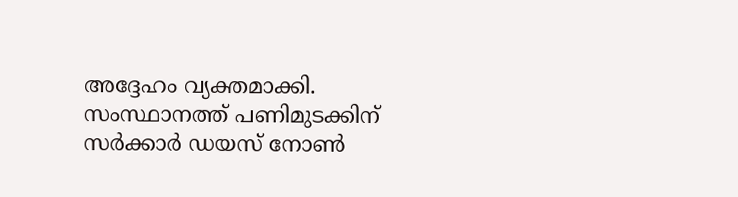അദ്ദേഹം വ്യക്തമാക്കി. സംസ്ഥാനത്ത് പണിമുടക്കിന് സർക്കാർ ഡയസ് നോൺ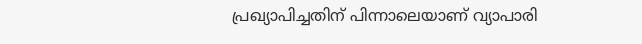പ്രഖ്യാപിച്ചതിന് പിന്നാലെയാണ് വ്യാപാരി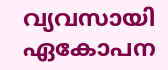വ്യവസായി ഏകോപന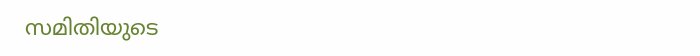സമിതിയുടെ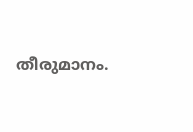തീരുമാനം.